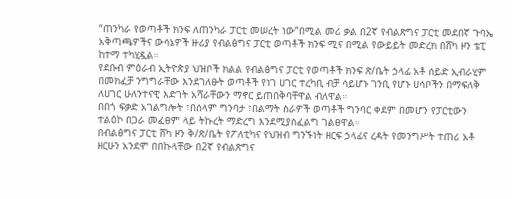“ጠንካራ የወጣቶች ክንፍ ለጠንካራ ፓርቲ መሠረት ነው”በሚል መሪ ቃል በ2ኛ የብልጽግና ፓርቲ መደበኛ ጉባኤ አቅጣጫዎችና ውሳኔዎች ዙሪያ የብልፅግና ፓርቲ ወጣቶች ክንፍ ሚና በሚል የውይይት መድረክ በሸካ ዞን ቴፒ ከተማ ተካሂዷል።
የደቡብ ምዕራብ ኢትዮጵያ ህዝቦች ክልል የብልፅግና ፓርቲ የወጣቶች ክንፍ ጽ/ቤት ኃላፊ አቶ ሰይድ ኢብራሂም በመክፈቻ ንግግራቸው እንደገለፁት ወጣቶች የነገ ሀገር ተረካቢ ብቻ ሳይሆኑ ገንቢ የሆኑ ሀሳቦችን በማፍለቅ ለሀገር ሁለንተናዊ እድገት አሻራቸውን ማኖር ይጠበቅባቸዋል ብለዋል።
በበጎ ፍቃድ አገልግሎት ፣በሰላም ግንባታ ፣በልማት ስራዎች ወጣቶች ግንባር ቀደም በመሆን የፓርቲውን ተልዕኮ በጋራ መፈፀም ላይ ትኩረት ማድረግ እንደሚያስፈልግ ገልፀዋል።
በብልፅግና ፓርቲ ሸካ ዞን ቅ/ጽ/ቤት የፖለቲካና የህዝብ ግንኙነት ዘርፍ ኃላፊና ረዳት የመንግሥት ተጠሪ አቶ ዘርሁን አንደሞ በበኩላቸው በ2ኛ የብልጽግና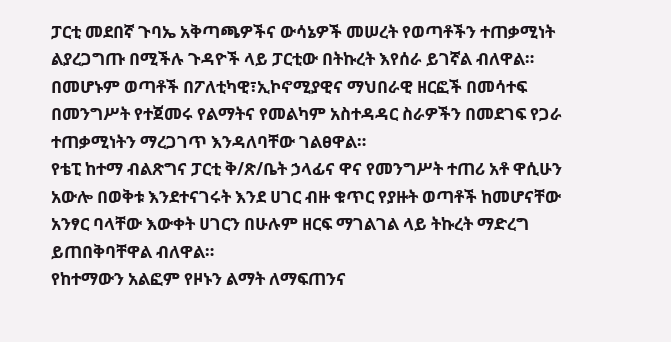ፓርቲ መደበኛ ጉባኤ አቅጣጫዎችና ውሳኔዎች መሠረት የወጣቶችን ተጠቃሚነት ልያረጋግጡ በሚችሉ ጉዳዮች ላይ ፓርቲው በትኩረት እየሰራ ይገኛል ብለዋል።
በመሆኑም ወጣቶች በፖለቲካዊ፣ኢኮኖሚያዊና ማህበራዊ ዘርፎች በመሳተፍ በመንግሥት የተጀመሩ የልማትና የመልካም አስተዳዳር ስራዎችን በመደገፍ የጋራ ተጠቃሚነትን ማረጋገጥ እንዳለባቸው ገልፀዋል።
የቴፒ ከተማ ብልጽግና ፓርቲ ቅ/ጽ/ቤት ኃላፊና ዋና የመንግሥት ተጠሪ አቶ ዋሲሁን አውሎ በወቅቱ እንደተናገሩት እንደ ሀገር ብዙ ቁጥር የያዙት ወጣቶች ከመሆናቸው አንፃር ባላቸው እውቀት ሀገርን በሁሉም ዘርፍ ማገልገል ላይ ትኩረት ማድረግ ይጠበቅባቸዋል ብለዋል።
የከተማውን አልፎም የዞኑን ልማት ለማፍጠንና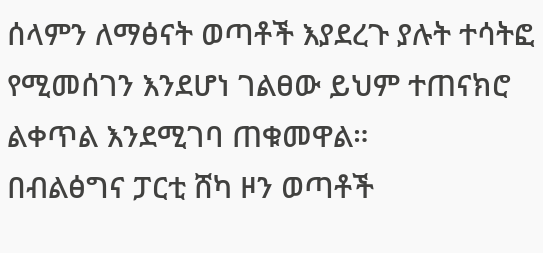ሰላምን ለማፅናት ወጣቶች እያደረጉ ያሉት ተሳትፎ የሚመሰገን እንደሆነ ገልፀው ይህም ተጠናክሮ ልቀጥል እንደሚገባ ጠቁመዋል።
በብልፅግና ፓርቲ ሸካ ዞን ወጣቶች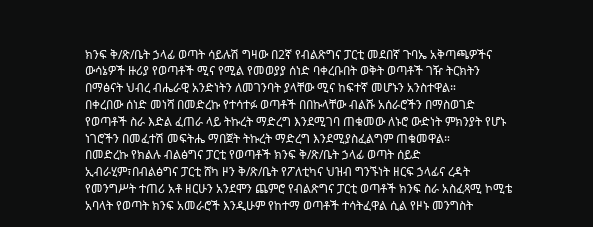ክንፍ ቅ/ጽ/ቤት ኃላፊ ወጣት ሳይሉሽ ግዛው በ2ኛ የብልጽግና ፓርቲ መደበኛ ጉባኤ አቅጣጫዎችና ውሳኔዎች ዙሪያ የወጣቶች ሚና የሚል የመወያያ ሰነድ ባቀረቡበት ወቅት ወጣቶች ገዥ ትርክትን በማፅናት ህብረ ብሔራዊ አንድነትን ለመገንባት ያላቸው ሚና ከፍተኛ መሆኑን አንስተዋል።
በቀረበው ሰነድ መነሻ በመድረኩ የተሳተፉ ወጣቶች በበኩላቸው ብልሹ አሰራሮችን በማስወገድ የወጣቶች ስራ እድል ፈጠራ ላይ ትኩረት ማድረግ እንደሚገባ ጠቁመው ለኑሮ ውድነት ምክንያት የሆኑ ነገሮችን በመፈተሽ መፍትሔ ማበጀት ትኩረት ማድረግ እንደሚያስፈልግም ጠቁመዋል።
በመድረኩ የክልሉ ብልፅግና ፓርቲ የወጣቶች ክንፍ ቅ/ጽ/ቤት ኃላፊ ወጣት ሰይድ ኢብራሂም፣በብልፅግና ፓርቲ ሸካ ዞን ቅ/ጽ/ቤት የፖለቲካና ህዝብ ግንኙነት ዘርፍ ኃላፊና ረዳት የመንግሥት ተጠሪ አቶ ዘርሁን አንደሞን ጨምሮ የብልጽግና ፓርቲ ወጣቶች ክንፍ ስራ አስፈጻሚ ኮሚቴ አባላት የወጣት ክንፍ አመራሮች እንዲሁም የከተማ ወጣቶች ተሳትፈዋል ሲል የዞኑ መንግስት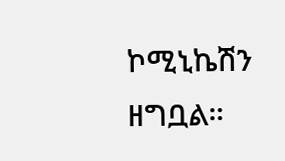ኮሚኒኬሽን ዘግቧል።